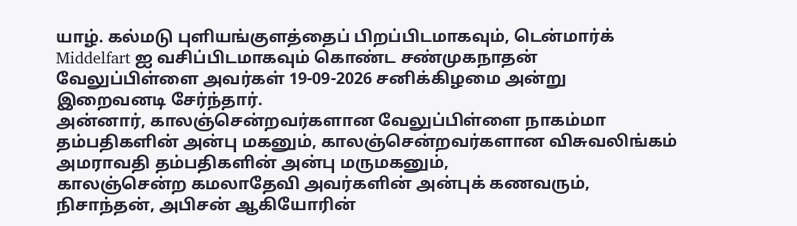யாழ். கல்மடு புளியங்குளத்தைப் பிறப்பிடமாகவும், டென்மார்க் Middelfart ஐ வசிப்பிடமாகவும் கொண்ட சண்முகநாதன் வேலுப்பிள்ளை அவர்கள் 19-09-2026 சனிக்கிழமை அன்று இறைவனடி சேர்ந்தார்.
அன்னார், காலஞ்சென்றவர்களான வேலுப்பிள்ளை நாகம்மா தம்பதிகளின் அன்பு மகனும், காலஞ்சென்றவர்களான விசுவலிங்கம் அமராவதி தம்பதிகளின் அன்பு மருமகனும்,
காலஞ்சென்ற கமலாதேவி அவர்களின் அன்புக் கணவரும்,
நிசாந்தன், அபிசன் ஆகியோரின்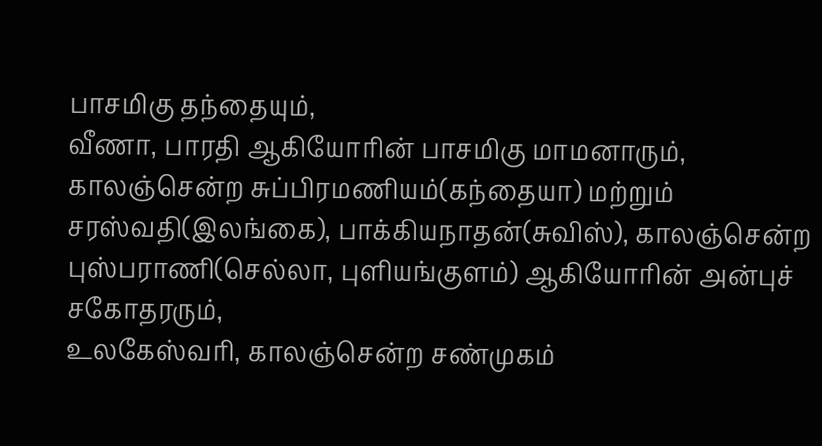பாசமிகு தந்தையும்,
வீணா, பாரதி ஆகியோரின் பாசமிகு மாமனாரும்,
காலஞ்சென்ற சுப்பிரமணியம்(கந்தையா) மற்றும் சரஸ்வதி(இலங்கை), பாக்கியநாதன்(சுவிஸ்), காலஞ்சென்ற புஸ்பராணி(செல்லா, புளியங்குளம்) ஆகியோரின் அன்புச் சகோதரரும்,
உலகேஸ்வரி, காலஞ்சென்ற சண்முகம்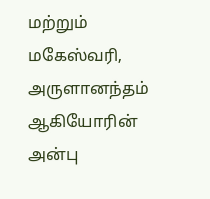மற்றும் மகேஸ்வரி, அருளானந்தம் ஆகியோரின் அன்பு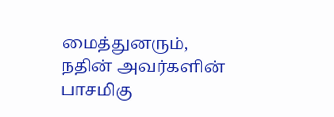மைத்துனரும்,
நதின் அவர்களின் பாசமிகு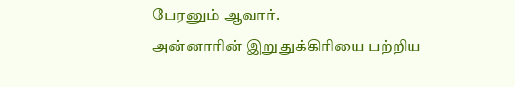பேரனும் ஆவார்.
அன்னாரின் இறுதுக்கிரியை பற்றிய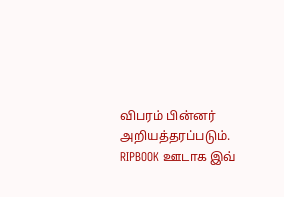விபரம் பின்னர் அறியத்தரப்படும்.
RIPBOOK ஊடாக இவ்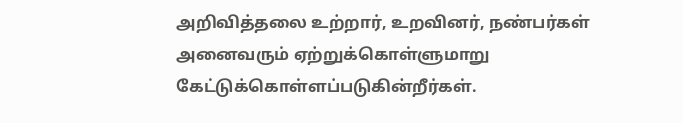அறிவித்தலை உற்றார், உறவினர், நண்பர்கள் அனைவரும் ஏற்றுக்கொள்ளுமாறு கேட்டுக்கொள்ளப்படுகின்றீர்கள்.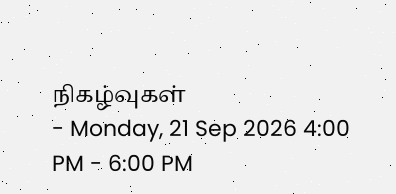நிகழ்வுகள்
- Monday, 21 Sep 2026 4:00 PM - 6:00 PM